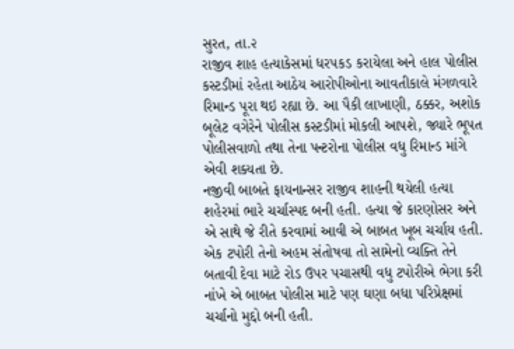સુરત, તા.૨
રાજીવ શાહ હત્યાકેસમાં ધરપકડ કરાયેલા અને હાલ પોલીસ કસ્ટડીમાં રહેતા આઠેય આરોપીઓના આવતીકાલે મંગળવારે રિમાન્ડ પૂરા થઇ રહ્યા છે. આ પૈકી લાખાણી, ઠક્કર, અશોક બૂલેટ વગેરેને પોલીસ કસ્ટડીમાં મોકલી આપશે, જ્યારે ભૂપત પોલીસવાળો તથા તેના પન્ટરોના પોલીસ વધુ રિમાન્ડ માંગે એવી શક્યતા છે.
નજીવી બાબતે ફાયનાન્સર રાજીવ શાહની થયેલી હત્યા શહેરમાં ભારે ચર્ચાસ્પદ બની હતી. હત્યા જે કારણોસર અને એ સાથે જે રીતે કરવામાં આવી એ બાબત ખૂબ ચર્ચાય હતી. એક ટપોરી તેનો અહમ સંતોષવા તો સામેનો વ્યક્તિ તેને બતાવી દેવા માટે રોડ ઉપર પચાસથી વધુ ટપોરીએ ભેગા કરી નાંખે એ બાબત પોલીસ માટે પણ ઘણા બધા પરિપ્રેક્ષમાં ચર્ચાનો મુદ્દો બની હતી.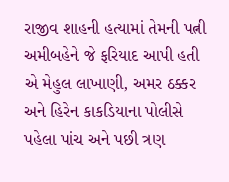રાજીવ શાહની હત્યામાં તેમની પત્ની અમીબહેને જે ફરિયાદ આપી હતી એ મેહુલ લાખાણી, અમર ઠક્કર અને હિરેન કાકડિયાના પોલીસે પહેલા પાંચ અને પછી ત્રણ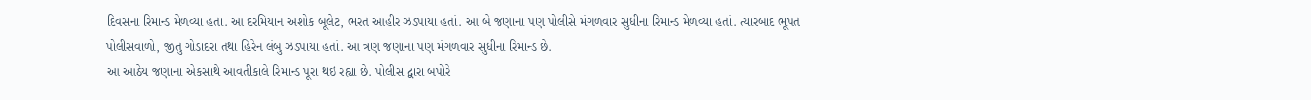દિવસના રિમાન્ડ મેળવ્યા હતા. આ દરમિયાન અશોક બૂલેટ, ભરત આહીર ઝડપાયા હતાં. આ બે જણાના પણ પોલીસે મંગળવાર સુધીના રિમાન્ડ મેળવ્યા હતાં. ત્યારબાદ ભૂપત પોલીસવાળો, જીતુ ગોડાદરા તથા હિરેન લંબુ ઝડપાયા હતાં. આ ત્રણ જણાના પણ મંગળવાર સુધીના રિમાન્ડ છે.
આ આઠેય જણાના એકસાથે આવતીકાલે રિમાન્ડ પૂરા થઇ રહ્યા છે. પોલીસ દ્વારા બપોરે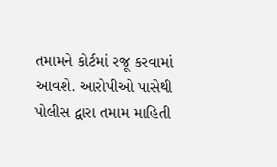તમામને કોર્ટમાં રજૂ કરવામાં આવશે. આરોપીઓ પાસેથી પોલીસ દ્વારા તમામ માહિતી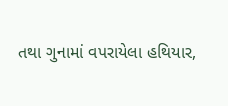તથા ગુનામાં વપરાયેલા હથિયાર,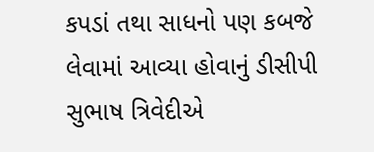કપડાં તથા સાધનો પણ કબજે લેવામાં આવ્યા હોવાનું ડીસીપી સુભાષ ત્રિવેદીએ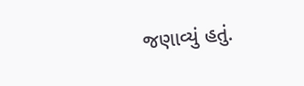જણાવ્યું હતું.